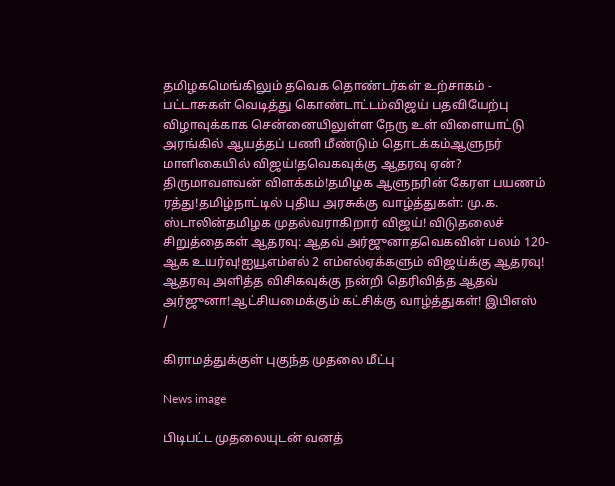தமிழகமெங்கிலும் தவெக தொண்டர்கள் உற்சாகம் - பட்டாசுகள் வெடித்து கொண்டாட்டம்விஜய் பதவியேற்பு விழாவுக்காக சென்னையிலுள்ள நேரு உள் விளையாட்டு அரங்கில் ஆயத்தப் பணி மீண்டும் தொடக்கம்ஆளுநர் மாளிகையில் விஜய்!தவெகவுக்கு ஆதரவு ஏன்? திருமாவளவன் விளக்கம்!தமிழக ஆளுநரின் கேரள பயணம் ரத்து!தமிழ்நாட்டில் புதிய அரசுக்கு வாழ்த்துகள்: மு.க. ஸ்டாலின்தமிழக முதல்வராகிறார் விஜய்! விடுதலைச் சிறுத்தைகள் ஆதரவு: ஆதவ் அர்ஜுனாதவெகவின் பலம் 120-ஆக உயர்வு!ஐயூஎம்எல் 2 எம்எல்ஏக்களும் விஜய்க்கு ஆதரவு! ஆதரவு அளித்த விசிகவுக்கு நன்றி தெரிவித்த ஆதவ் அர்ஜுனா!ஆட்சியமைக்கும் கட்சிக்கு வாழ்த்துகள்! இபிஎஸ்
/

கிராமத்துக்குள் புகுந்த முதலை மீட்பு

News image

பிடிபட்ட முதலையுடன் வனத்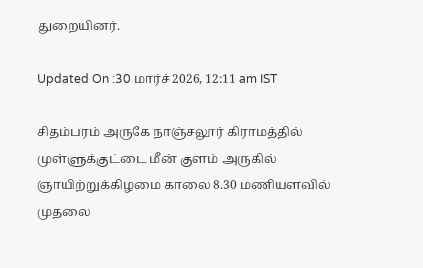துறையினர்.

Updated On :30 மார்ச் 2026, 12:11 am IST

சிதம்பரம் அருகே நாஞ்சலூர் கிராமத்தில் முள்ளுக்குட்டை மீன் குளம் அருகில் ஞாயிற்றுக்கிழமை காலை 8.30 மணியளவில் முதலை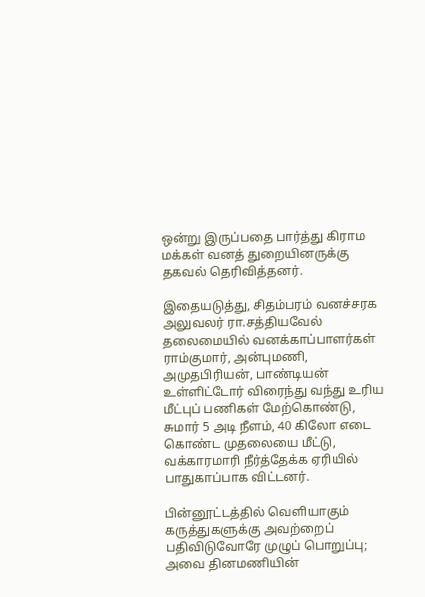ஒன்று இருப்பதை பார்த்து கிராம மக்கள் வனத் துறையினருக்கு தகவல் தெரிவித்தனர்.

இதையடுத்து, சிதம்பரம் வனச்சரக அலுவலர் ரா.சத்தியவேல் தலைமையில் வனக்காப்பாளர்கள் ராம்குமார், அன்புமணி, அமுதபிரியன், பாண்டியன் உள்ளிட்டோர் விரைந்து வந்து உரிய மீட்புப் பணிகள் மேற்கொண்டு, சுமார் 5 அடி நீளம், 40 கிலோ எடை கொண்ட முதலையை மீட்டு, வக்காரமாரி நீர்த்தேக்க ஏரியில் பாதுகாப்பாக விட்டனர்.

பின்னூட்டத்தில் வெளியாகும் கருத்துகளுக்கு அவற்றைப் பதிவிடுவோரே முழுப் பொறுப்பு; அவை தினமணியின்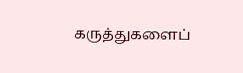கருத்துகளைப்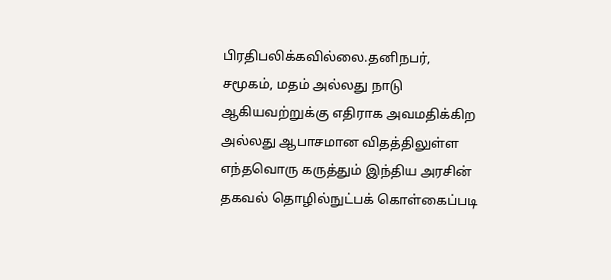பிரதிபலிக்கவில்லை.தனிநபர், சமூகம், மதம் அல்லது நாடு ஆகியவற்றுக்கு எதிராக அவமதிக்கிற அல்லது ஆபாசமான விதத்திலுள்ள எந்தவொரு கருத்தும் இந்திய அரசின் தகவல் தொழில்நுட்பக் கொள்கைப்படி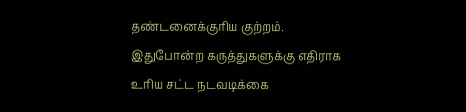தண்டனைக்குரிய குற்றம். இதுபோன்ற கருத்துகளுக்கு எதிராக உரிய சட்ட நடவடிக்கை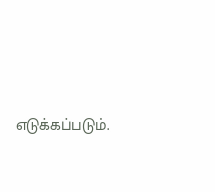எடுக்கப்படும்.